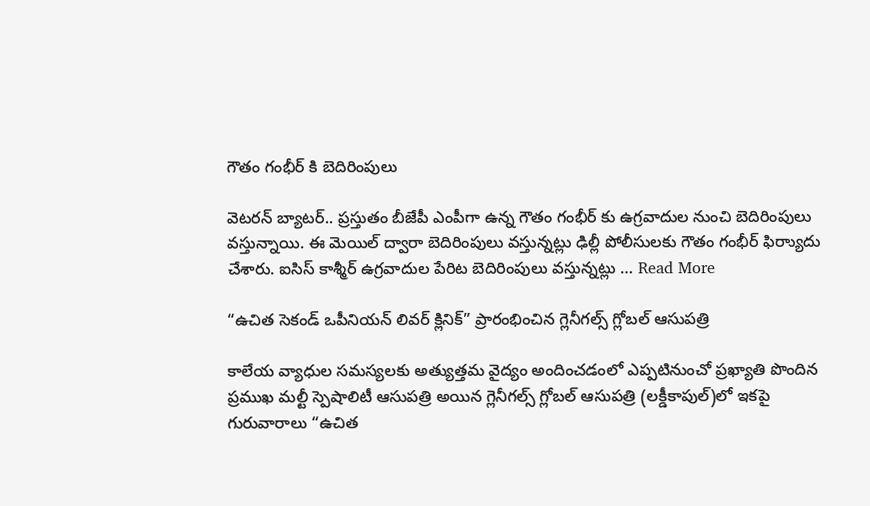గౌతం గంభీర్ కి బెదిరింపులు

వెటరన్ బ్యాటర్.. ప్రస్తుతం బీజేపీ ఎంపీగా ఉన్న గౌతం గంభీర్ కు ఉగ్రవాదుల నుంచి బెదిరింపులు వస్తున్నాయి. ఈ మెయిల్ ద్వారా బెదిరింపులు వస్తున్నట్లు ఢిల్లీ పోలీసులకు గౌతం గంభీర్ ఫిర్యాుదు చేశారు. ఐసిస్ కాశ్మీర్ ఉగ్రవాదుల పేరిట బెదిరింపులు వస్తున్నట్లు … Read More

“ఉచిత సెకండ్ ఒపీనియ‌న్ లివ‌ర్ క్లినిక్‌” ప్రారంభించిన గ్లెనీగ‌ల్స్ గ్లోబ‌ల్ ఆసుప‌త్రి

కాలేయ వ్యాధుల స‌మ‌స్య‌ల‌కు అత్యుత్త‌మ వైద్యం అందించ‌డంలో ఎప్ప‌టినుంచో ప్ర‌ఖ్యాతి పొందిన ప్ర‌ముఖ మ‌ల్టీ స్పెషాలిటీ ఆసుప‌త్రి అయిన గ్లెనీగ‌ల్స్ గ్లోబ‌ల్ ఆసుప‌త్రి (ల‌క్డీకాపుల్‌)లో ఇక‌పై గురువారాలు “ఉచిత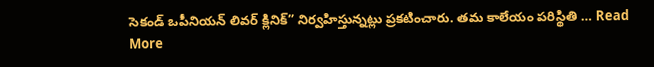సెకండ్ ఒపీనియ‌న్ లివ‌ర్ క్లినిక్‌” నిర్వ‌హిస్తున్న‌ట్లు ప్ర‌క‌టించారు. త‌మ కాలేయం ప‌రిస్థితి … Read More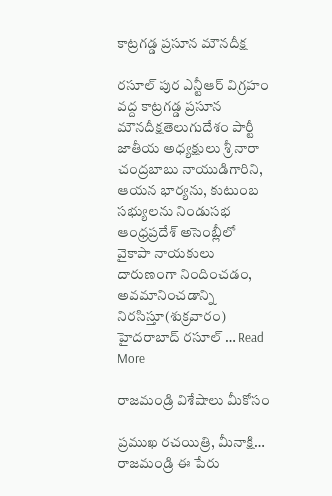కాట్రగడ్డ ప్రసూన మౌనదీక్ష

రసూల్ పుర ఎన్టీఆర్ విగ్రహం వద్ద కాట్రగడ్డ ప్రసూన మౌనదీక్షతెలుగుదేశం పార్టీ జాతీయ అధ్యక్షులు శ్రీ నారా చంద్రబాబు నాయుడిగారిని, ఆయన భార్యను, కుటుంబ సభ్యులను నిండుసభ ఆంధ్రప్రదేశ్ అసెంబ్లీలో వైకాపా నాయకులు దారుణంగా నిందించడం, అవమానించడాన్ని నిరసిస్తూ(శుక్రవారం) హైదరాబాద్ రసూల్ … Read More

రాజ‌మండ్రి విశేషాలు మీకోసం

ప్ర‌ముఖ ర‌చ‌యిత్రి, మీనాక్షి… రాజ‌మండ్రి ఈ పేరు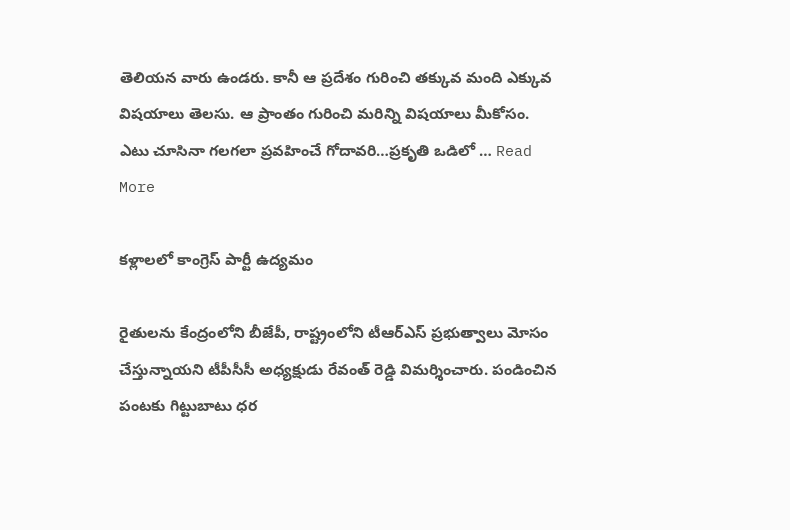తెలియ‌న వారు ఉండ‌రు. కానీ ఆ ప్ర‌దేశం గురించి త‌క్కువ మంది ఎక్కువ విష‌యాలు తెల‌సు. ఆ ప్రాంతం గురించి మ‌రిన్ని విష‌యాలు మీకోసం. ఎటు చూసినా గలగలా ప్రవహించే గోదావరి…ప్రకృతి ఒడిలో … Read More

కళ్లాలలో కాంగ్రెస్ పార్టీ ఉద్యమం

రైతులను కేంద్రంలోని బీజేపీ, రాష్ట్రంలోని టీఆర్ఎస్ ప్రభుత్వాలు మోసం చేస్తున్నాయని టీపీసీసీ అధ్యక్షుడు రేవంత్ రెడ్డి విమర్శించారు. పండించిన పంటకు గిట్టుబాటు ధర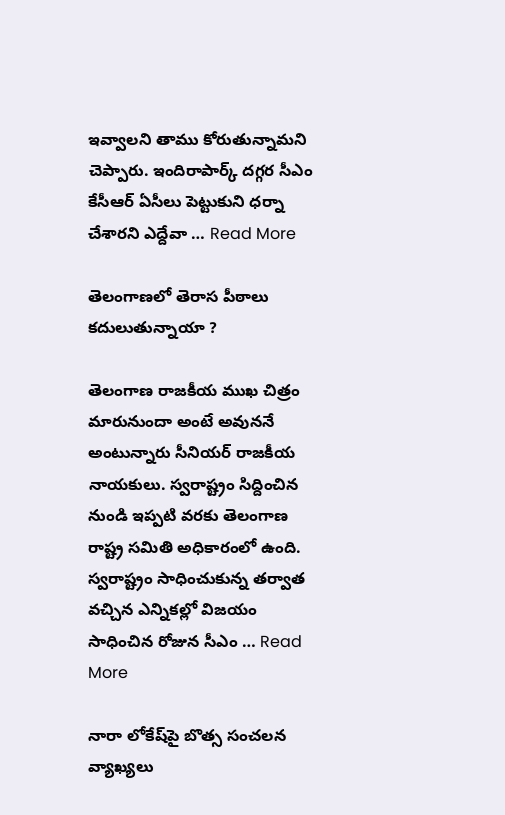ఇవ్వాలని తాము కోరుతున్నామని చెప్పారు. ఇందిరాపార్క్ దగ్గర సీఎం కేసీఆర్ ఏసీలు పెట్టుకుని ధర్నా చేశారని ఎద్దేవా … Read More

తెలంగాణ‌లో తెరాస పీఠాలు క‌దులుతున్నాయా ?

తెలంగాణ రాజ‌కీయ ముఖ చిత్రం మారునుందా అంటే అవున‌నే అంటున్నారు సీనియ‌ర్ రాజ‌కీయ నాయ‌కులు. స్వ‌రాష్ట్రం సిద్దించిన నుండి ఇప్ప‌టి వ‌ర‌కు తెలంగాణ రాష్ట్ర స‌మితి అధికారంలో ఉంది. స్వ‌రాష్ట్రం సాధించుకున్న త‌ర్వాత వ‌చ్చిన ఎన్నిక‌ల్లో విజ‌యం సాధించిన రోజున సీఎం … Read More

నారా లోకేష్‌పై బొత్స సంచ‌ల‌న వ్యాఖ్య‌లు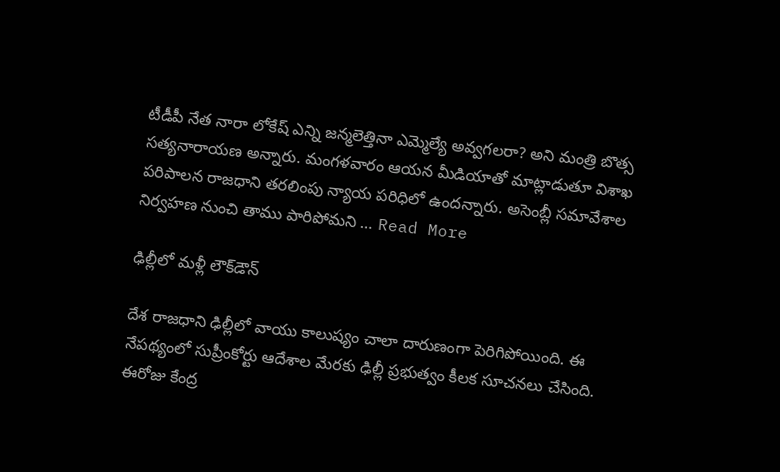టీడీపీ నేత నారా లోకేష్ ఎన్ని జన్మలెత్తినా ఎమ్మెల్యే అవ్వగలరా? అని మంత్రి బొత్స సత్యనారాయణ అన్నారు. మంగళవారం ఆయన మీడియాతో మాట్లాడుతూ విశాఖ పరిపాలన రాజధాని తరలింపు న్యాయ పరిధిలో ఉందన్నారు. అసెంబ్లీ సమావేశాల నిర్వహణ నుంచి తాము పారిపోమని … Read More

ఢిల్లీలో మ‌ళ్లీ లౌక్‌డౌన్‌

దేశ రాజధాని ఢిల్లీలో వాయు కాలుష్యం చాలా దారుణంగా పెరిగిపోయింది. ఈ నేపథ్యంలో సుప్రీంకోర్టు ఆదేశాల మేరకు ఢిల్లీ ప్రభుత్వం కీలక సూచనలు చేసింది. ఈరోజు కేంద్ర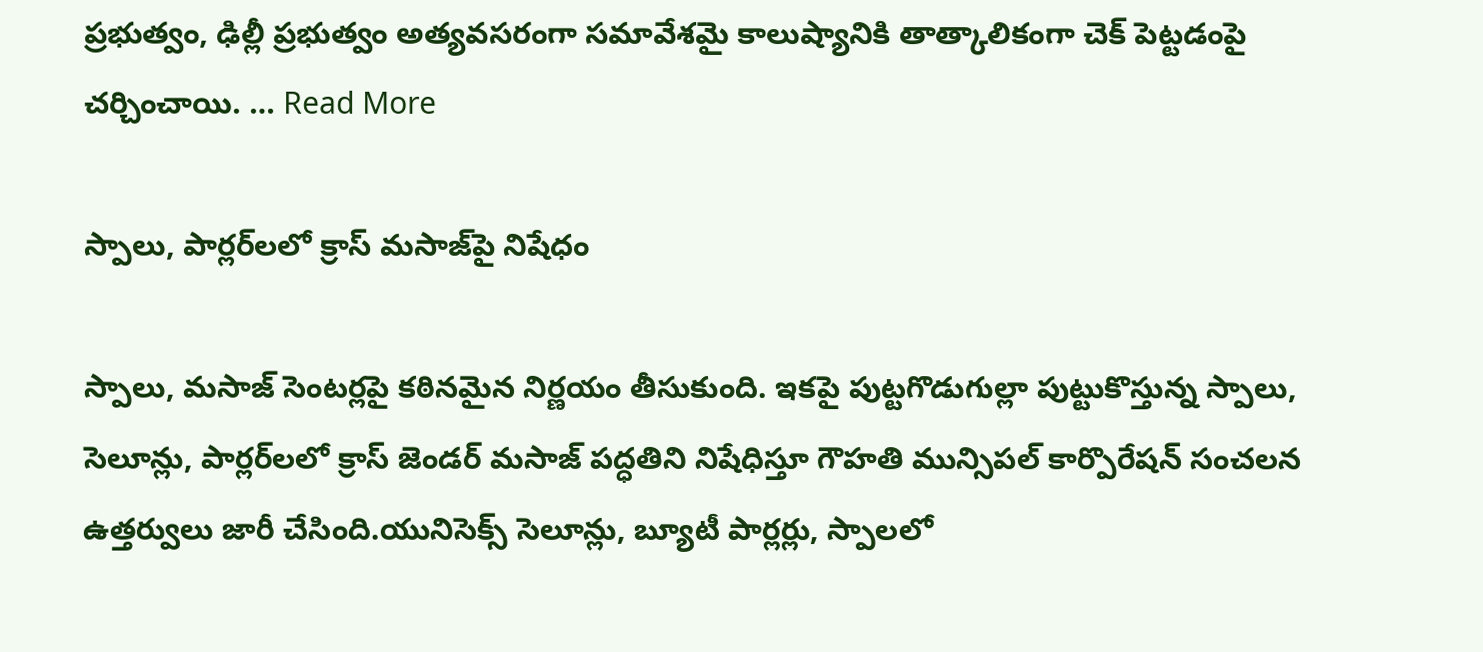ప్రభుత్వం, ఢిల్లీ ప్రభుత్వం అత్యవసరంగా సమావేశమై కాలుష్యానికి తాత్కాలికంగా చెక్ పెట్టడంపై చర్చించాయి. … Read More

స్పాలు, పార్లర్‌లలో క్రాస్ మసాజ్‌పై నిషేధం

స్పాలు, మసాజ్ సెంట‌ర్ల‌పై క‌ఠిన‌మైన నిర్ణ‌యం తీసుకుంది. ఇక‌పై పుట్టగొడుగుల్లా పుట్టుకొస్తున్న స్పాలు, సెలూన్లు, పార్లర్‌లలో క్రాస్ జెండర్ మసాజ్ పద్ధతిని నిషేధిస్తూ గౌహతి మున్సిపల్ కార్పొరేషన్ సంచలన ఉత్తర్వులు జారీ చేసింది.యునిసెక్స్ సెలూన్లు, బ్యూటీ పార్లర్లు, స్పాలలో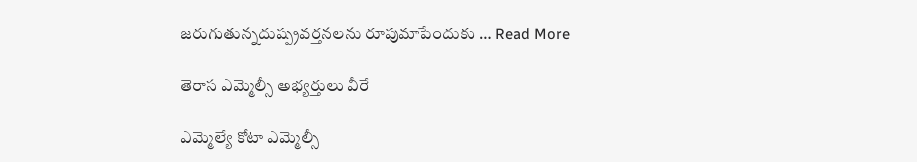జరుగుతున్నదుష్ప్రవర్తనలను రూపుమాపేందుకు … Read More

తెరాస ఎమ్మెల్సీ అభ్య‌ర్తులు వీరే

ఎమ్మెల్యే కోటా ఎమ్మెల్సీ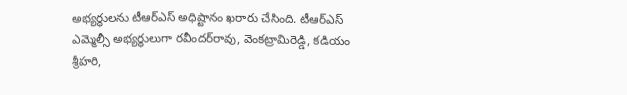అభ్యర్థులను టీఆర్ఎస్ అధిష్టానం ఖరారు చేసింది. టీఆర్ఎస్ ఎమ్మెల్సీ అభ్యర్థులుగా రవీందర్‌రావు, వెంకట్రామిరెడ్డి, కడియం శ్రీహరి,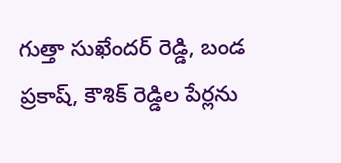గుత్తా సుఖేందర్ రెడ్డి, బండ ప్రకాష్, కౌశిక్ రెడ్డిల పేర్లను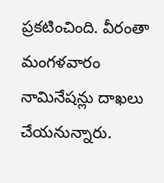ప్రకటించింది. వీరంతా మంగళవారం నామినేషన్లు దాఖలు చేయనున్నారు.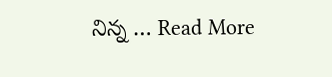నిన్న … Read More